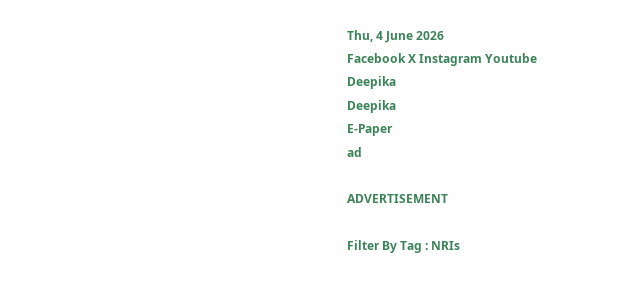Thu, 4 June 2026
Facebook X Instagram Youtube
Deepika
Deepika
E-Paper
ad

ADVERTISEMENT

Filter By Tag : NRIs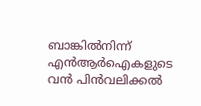ബാങ്കിൽനിന്ന് എൻആർഐകളുടെ വൻ പിൻവലിക്കൽ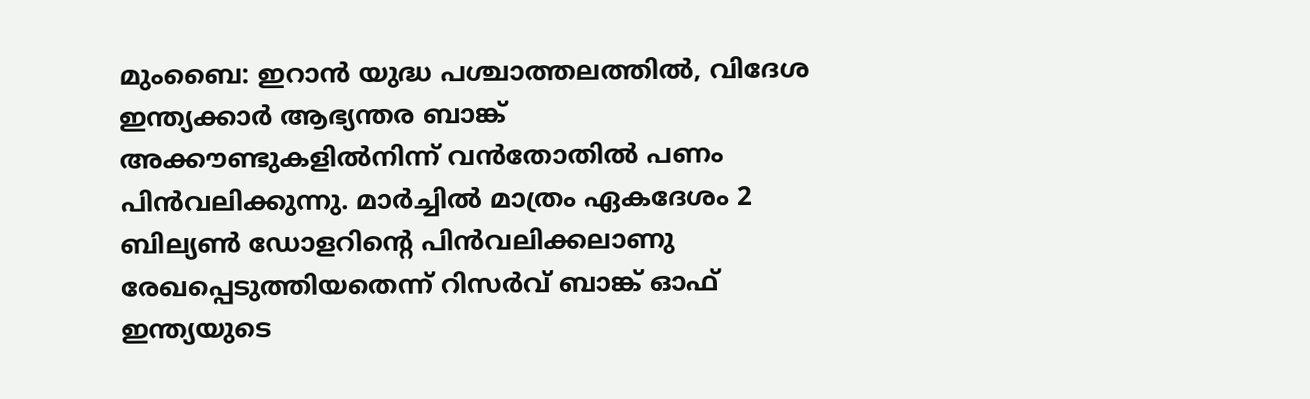മുംബൈ: ഇറാൻ യുദ്ധ പശ്ചാത്തലത്തിൽ, വിദേശ ഇന്ത്യക്കാർ ആഭ്യന്തര ബാങ്ക് അക്കൗണ്ടുകളിൽനിന്ന് വൻതോതിൽ പണം പിൻവലിക്കുന്നു. മാർച്ചിൽ മാത്രം ഏകദേശം 2 ബില്യണ്‍ ഡോളറിന്‍റെ പിൻവലിക്കലാണു രേഖപ്പെടുത്തിയതെന്ന് റിസർവ് ബാങ്ക് ഓഫ് ഇന്ത്യയുടെ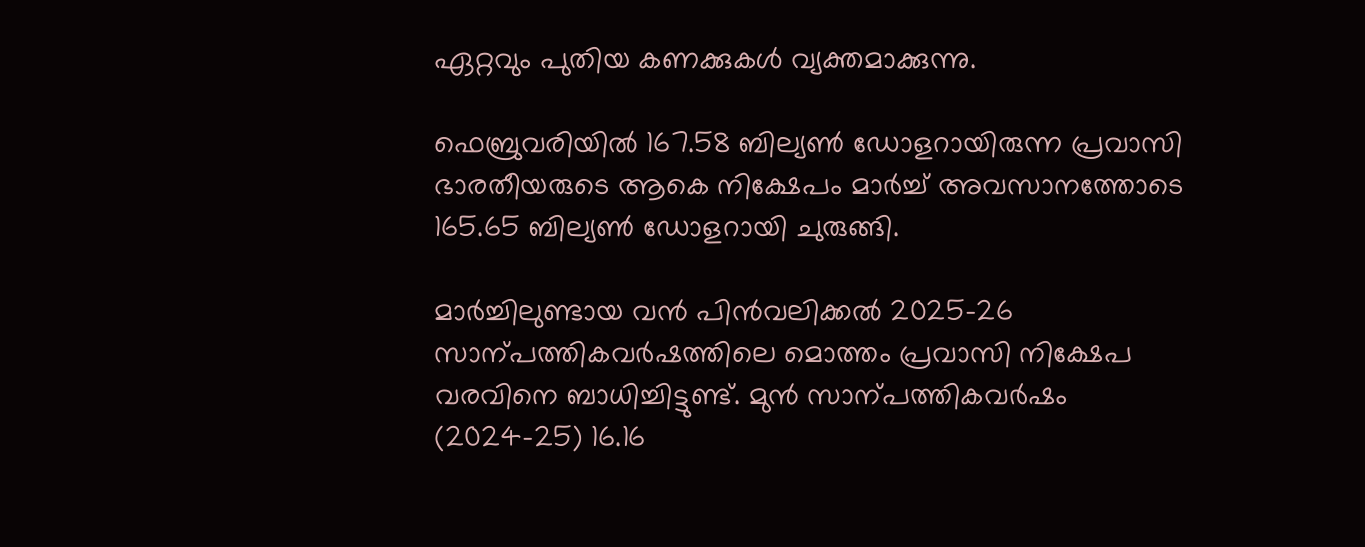ഏറ്റവും പുതിയ കണക്കുകൾ വ്യക്തമാക്കുന്നു.

ഫെബ്രുവരിയിൽ 167.58 ബില്യണ്‍ ഡോളറായിരുന്ന പ്രവാസി ഭാരതീയരുടെ ആകെ നിക്ഷേപം മാർച്ച് അവസാനത്തോടെ 165.65 ബില്യണ്‍ ഡോളറായി ചുരുങ്ങി.

മാർച്ചിലുണ്ടായ വൻ പിൻവലിക്കൽ 2025-26 സാന്പത്തികവർഷത്തിലെ മൊത്തം പ്രവാസി നിക്ഷേപ വരവിനെ ബാധിച്ചിട്ടുണ്ട്. മുൻ സാന്പത്തികവർഷം (2024-25) 16.16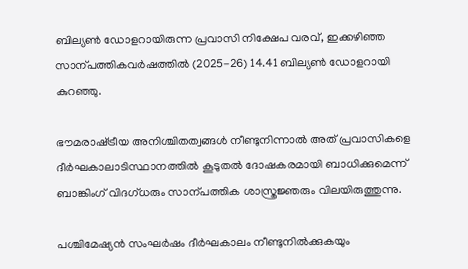ബില്യണ്‍ ഡോളറായിരുന്ന പ്രവാസി നിക്ഷേപ വരവ്, ഇക്കഴിഞ്ഞ സാന്പത്തികവർഷത്തിൽ (2025-26) 14.41 ബില്യണ്‍ ഡോളറായി കുറഞ്ഞു.

ഭൗമരാഷ്‌ട്രീയ അനിശ്ചിതത്വങ്ങൾ നീണ്ടുനിന്നാൽ അത് പ്രവാസികളെ ദീർഘകാലാടിസ്ഥാനത്തിൽ കൂടുതൽ ദോഷകരമായി ബാധിക്കുമെന്ന് ബാങ്കിംഗ് വിദഗ്ധരും സാന്പത്തിക ശാസ്ത്രജ്ഞരും വിലയിരുത്തുന്നു.

പശ്ചിമേഷ്യൻ സംഘർഷം ദീർഘകാലം നീണ്ടുനിൽക്കുകയും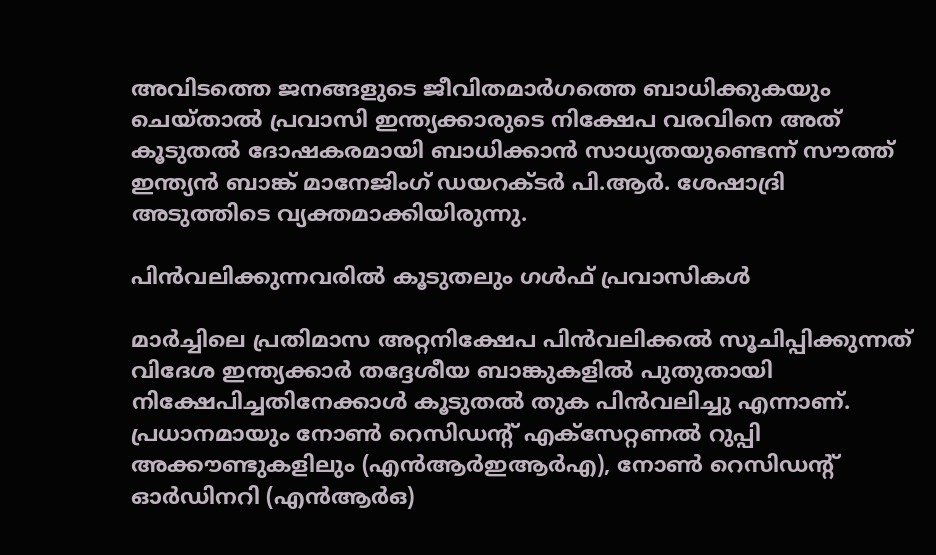അവിടത്തെ ജനങ്ങളുടെ ജീവിതമാർഗത്തെ ബാധിക്കുകയും ചെയ്താൽ പ്രവാസി ഇന്ത്യക്കാരുടെ നിക്ഷേപ വരവിനെ അത് കൂടുതൽ ദോഷകരമായി ബാധിക്കാൻ സാധ്യതയുണ്ടെന്ന് സൗത്ത് ഇന്ത്യൻ ബാങ്ക് മാനേജിംഗ് ഡയറക്ടർ പി.ആർ. ശേഷാദ്രി അടുത്തിടെ വ്യക്തമാക്കിയിരുന്നു.

പിൻവലിക്കുന്നവരിൽ കൂടുതലും ഗൾഫ് പ്രവാസികൾ

മാർച്ചിലെ പ്രതിമാസ അറ്റനിക്ഷേപ പിൻവലിക്കൽ സൂചിപ്പിക്കുന്നത് വിദേശ ഇന്ത്യക്കാർ തദ്ദേശീയ ബാങ്കുകളിൽ പുതുതായി നിക്ഷേപിച്ചതിനേക്കാൾ കൂടുതൽ തുക പിൻവലിച്ചു എന്നാണ്. പ്രധാനമായും നോണ്‍ റെസിഡന്‍റ് എക്സേറ്റണൽ റുപ്പി അക്കൗണ്ടുകളിലും (എൻആർഇആർഎ), നോണ്‍ റെസിഡന്‍റ് ഓർഡിനറി (എൻആർഒ)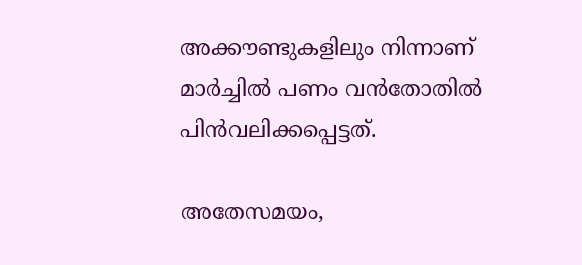അക്കൗണ്ടുകളിലും നിന്നാണ് മാർച്ചിൽ പണം വൻതോതിൽ പിൻവലിക്കപ്പെട്ടത്.

അതേസമയം,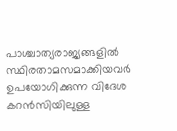പാശ്ചാത്യരാജ്യങ്ങളിൽ സ്ഥിരതാമസമാക്കിയവർ ഉപയോഗിക്കുന്ന വിദേശ കറൻസിയിലുള്ള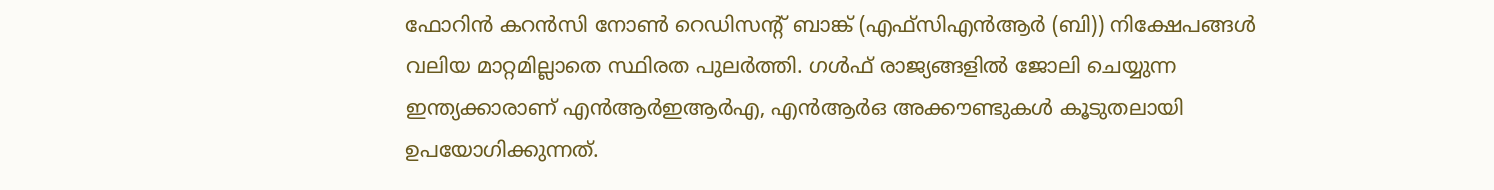ഫോറിൻ കറൻസി നോണ്‍ റെഡിസന്‍റ് ബാങ്ക് (എഫ്സിഎൻആർ (ബി)) നിക്ഷേപങ്ങൾ വലിയ മാറ്റമില്ലാതെ സ്ഥിരത പുലർത്തി. ഗൾഫ് രാജ്യങ്ങളിൽ ജോലി ചെയ്യുന്ന ഇന്ത്യക്കാരാണ് എൻആർഇആർഎ, എൻആർഒ അക്കൗണ്ടുകൾ കൂടുതലായി ഉപയോഗിക്കുന്നത്.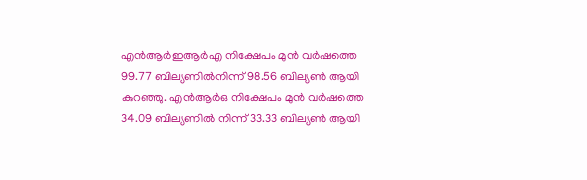എൻആർഇആർഎ നിക്ഷേപം മുൻ വർഷത്തെ 99.77 ബില്യണിൽനിന്ന് 98.56 ബില്യണ്‍ ആയി കുറഞ്ഞു. എൻആർഒ നിക്ഷേപം മുൻ വർഷത്തെ 34.09 ബില്യണിൽ നിന്ന് 33.33 ബില്യണ്‍ ആയി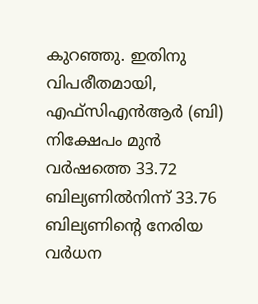കുറഞ്ഞു. ഇതിനു വിപരീതമായി, എഫ്സിഎൻആർ (ബി) നിക്ഷേപം മുൻ വർഷത്തെ 33.72 ബില്യണിൽനിന്ന് 33.76 ബില്യണിന്‍റെ നേരിയ വർധന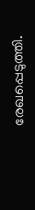രേഖപ്പെടുത്തി.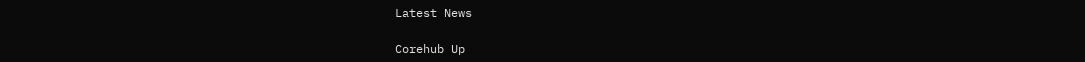Latest News

Corehub Up